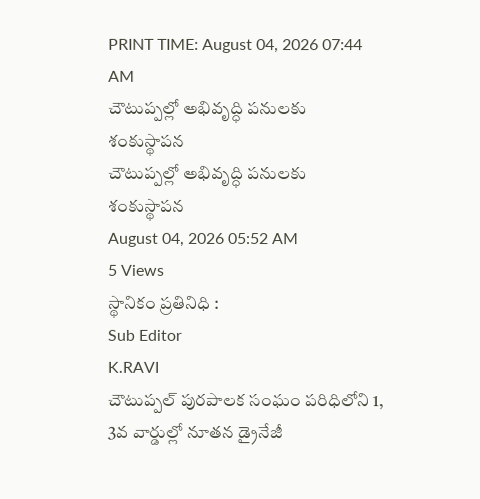PRINT TIME: August 04, 2026 07:44 AM
చౌటుప్పల్లో అభివృద్ధి పనులకు శంకుస్థాపన
చౌటుప్పల్లో అభివృద్ధి పనులకు శంకుస్థాపన
August 04, 2026 05:52 AM
5 Views
స్థానికం ప్రతినిధి :
Sub Editor
K.RAVI
చౌటుప్పల్ పురపాలక సంఘం పరిధిలోని 1, 3వ వార్డుల్లో నూతన డ్రైనేజీ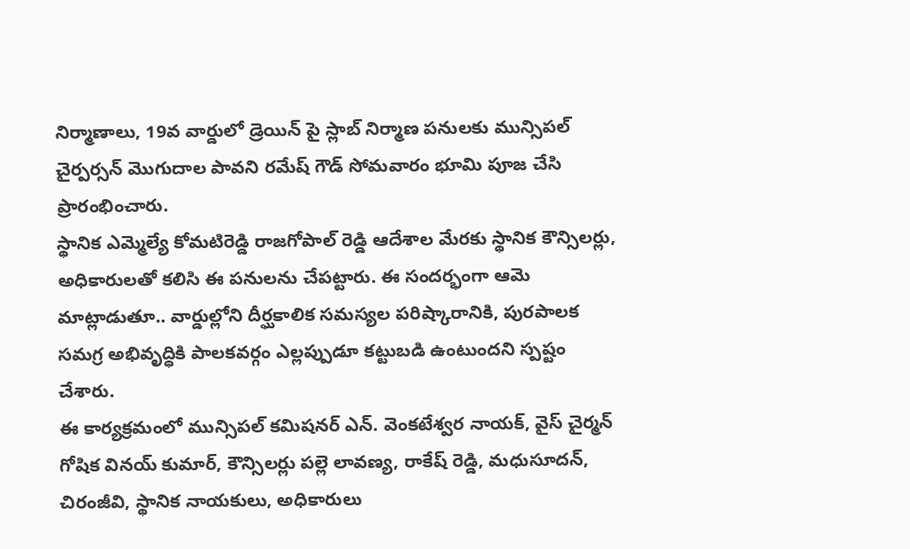నిర్మాణాలు, 19వ వార్డులో డ్రెయిన్ పై స్లాబ్ నిర్మాణ పనులకు మున్సిపల్ చైర్పర్సన్ మొగుదాల పావని రమేష్ గౌడ్ సోమవారం భూమి పూజ చేసి ప్రారంభించారు.
స్థానిక ఎమ్మెల్యే కోమటిరెడ్డి రాజగోపాల్ రెడ్డి ఆదేశాల మేరకు స్థానిక కౌన్సిలర్లు, అధికారులతో కలిసి ఈ పనులను చేపట్టారు. ఈ సందర్భంగా ఆమె మాట్లాడుతూ.. వార్డుల్లోని దీర్ఘకాలిక సమస్యల పరిష్కారానికి, పురపాలక సమగ్ర అభివృద్ధికి పాలకవర్గం ఎల్లప్పుడూ కట్టుబడి ఉంటుందని స్పష్టం చేశారు.
ఈ కార్యక్రమంలో మున్సిపల్ కమిషనర్ ఎన్. వెంకటేశ్వర నాయక్, వైస్ చైర్మన్ గోషిక వినయ్ కుమార్, కౌన్సిలర్లు పల్లె లావణ్య, రాకేష్ రెడ్డి, మధుసూదన్, చిరంజీవి, స్థానిక నాయకులు, అధికారులు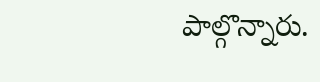పాల్గొన్నారు.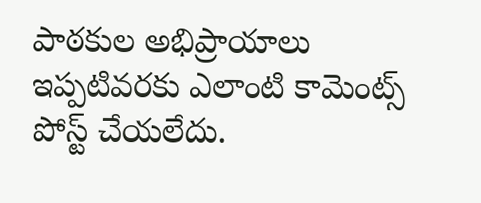పాఠకుల అభిప్రాయాలు
ఇప్పటివరకు ఎలాంటి కామెంట్స్ పోస్ట్ చేయలేదు.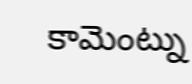కామెంట్ను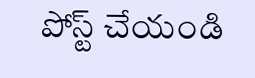పోస్ట్ చేయండి